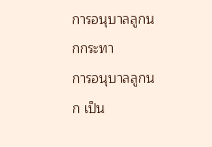การอนุบาลลูกนกกระทา
การอนุบาลลูกนก เป็น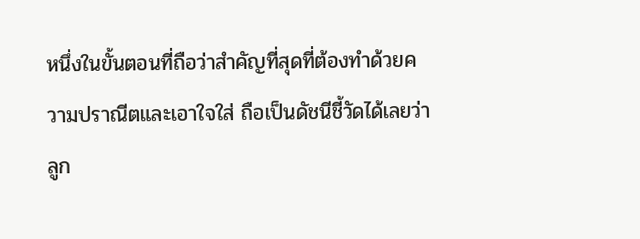หนึ่งในขั้นตอนที่ถือว่าสำคัญที่สุดที่ต้องทำด้วยความปราณีตและเอาใจใส่ ถือเป็นดัชนีชี้วัดได้เลยว่าลูก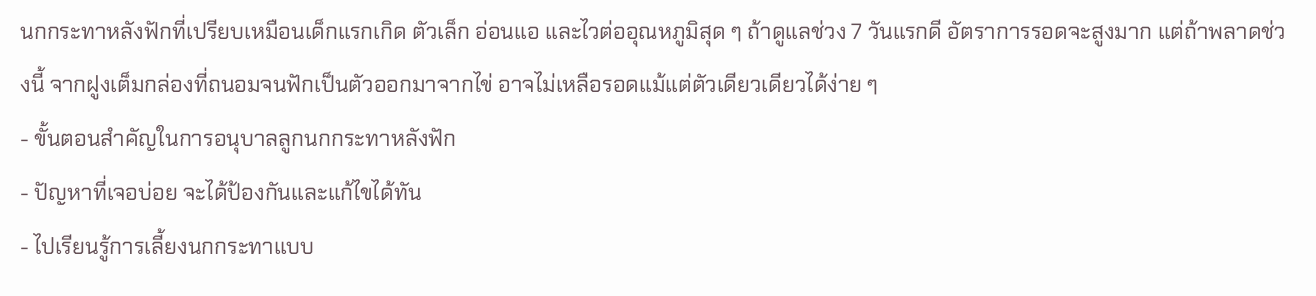นกกระทาหลังฟักที่เปรียบเหมือนเด็กแรกเกิด ตัวเล็ก อ่อนแอ และไวต่ออุณหภูมิสุด ๆ ถ้าดูแลช่วง 7 วันแรกดี อัตราการรอดจะสูงมาก แต่ถ้าพลาดช่วงนี้ จากฝูงเต็มกล่องที่ถนอมจนฟักเป็นตัวออกมาจากไข่ อาจไม่เหลือรอดแม้แต่ตัวเดียวเดียวได้ง่าย ๆ
- ขั้นตอนสำคัญในการอนุบาลลูกนกกระทาหลังฟัก
- ปัญหาที่เจอบ่อย จะได้ป้องกันและแก้ไขได้ทัน
- ไปเรียนรู้การเลี้ยงนกกระทาแบบ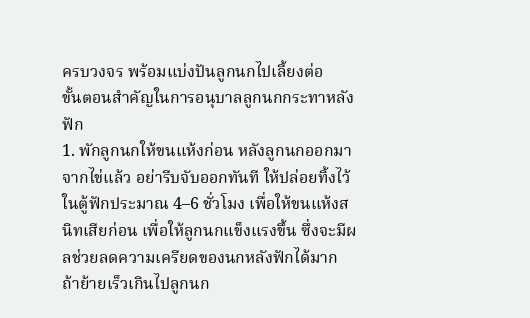ครบวงจร พร้อมแบ่งปันลูกนกไปเลี้ยงต่อ
ขั้นตอนสำคัญในการอนุบาลลูกนกกระทาหลังฟัก
1. พักลูกนกให้ขนแห้งก่อน หลังลูกนกออกมาจากไข่แล้ว อย่ารีบจับออกทันที ให้ปล่อยทิ้งไว้ในตู้ฟักประมาณ 4–6 ชั่วโมง เพื่อให้ขนแห้งสนิทเสียก่อน เพื่อให้ลูกนกแข็งแรงขึ้น ซึ่งจะมีผลช่วยลดความเครียดของนกหลังฟักได้มาก ถ้าย้ายเร็วเกินไปลูกนก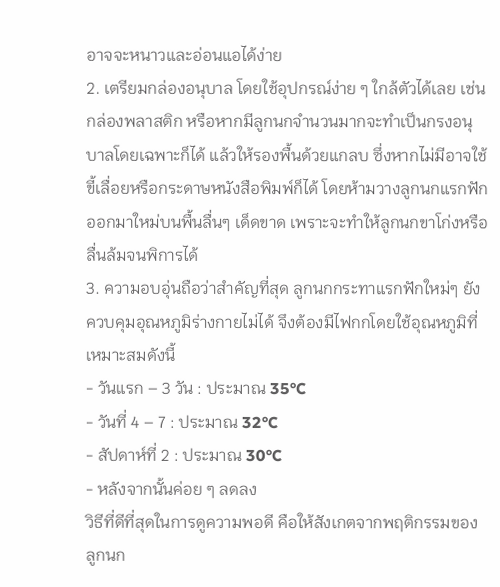อาจจะหนาวและอ่อนแอได้ง่าย
2. เตรียมกล่องอนุบาล โดยใช้อุปกรณ์ง่าย ๆ ใกล้ตัวได้เลย เช่น กล่องพลาสติก หรือหากมีลูกนกจำนวนมากจะทำเป็นกรงอนุบาลโดยเฉพาะก็ได้ แล้วให้รองพื้นด้วยแกลบ ซึ่งหากไม่มีอาจใช้ขี้เลื่อยหรือกระดาษหนังสือพิมพ์ก็ได้ โดยห้ามวางลูกนกแรกฟักออกมาใหม่บนพื้นลื่นๆ เด็ดขาด เพราะจะทำให้ลูกนกขาโก่งหรือลื่นล้มจนพิการได้
3. ความอบอุ่นถือว่าสำคัญที่สุด ลูกนกกระทาแรกฟักใหม่ๆ ยังควบคุมอุณหภูมิร่างกายไม่ได้ จึงต้องมีไฟกกโดยใช้อุณหภูมิที่เหมาะสมดังนี้
- วันแรก – 3 วัน : ประมาณ 35°C
- วันที่ 4 – 7 : ประมาณ 32°C
- สัปดาห์ที่ 2 : ประมาณ 30°C
- หลังจากนั้นค่อย ๆ ลดลง
วิธีที่ดีที่สุดในการดูความพอดี คือให้สังเกตจากพฤติกรรมของลูกนก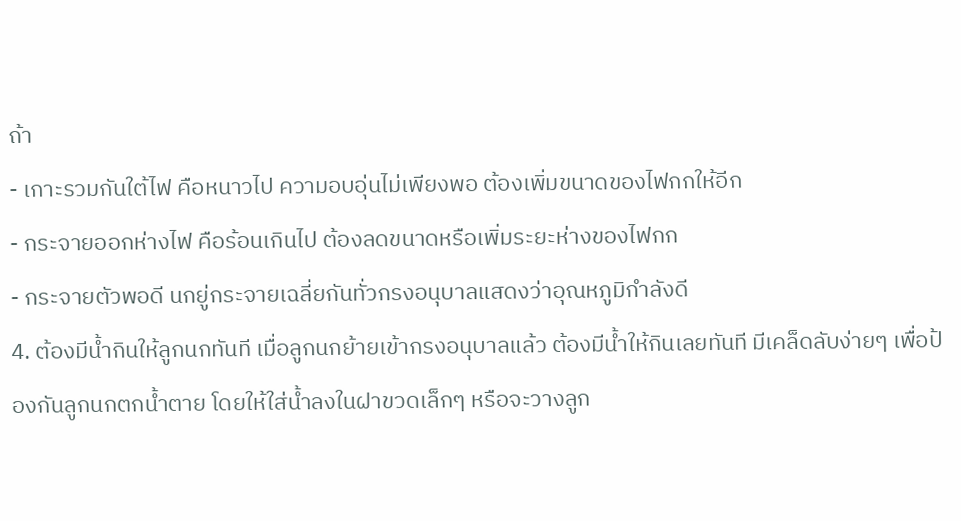ถ้า
- เกาะรวมกันใต้ไฟ คือหนาวไป ความอบอุ่นไม่เพียงพอ ต้องเพิ่มขนาดของไฟกกให้อีก
- กระจายออกห่างไฟ คือร้อนเกินไป ต้องลดขนาดหรือเพิ่มระยะห่างของไฟกก
- กระจายตัวพอดี นกยู่กระจายเฉลี่ยกันทั่วกรงอนุบาลแสดงว่าอุณหภูมิกำลังดี
4. ต้องมีน้ำกินให้ลูกนกทันที เมื่อลูกนกย้ายเข้ากรงอนุบาลแล้ว ต้องมีน้ำให้กินเลยทันที มีเคล็ดลับง่ายๆ เพื่อป้องกันลูกนกตกน้ำตาย โดยให้ใส่น้ำลงในฝาขวดเล็กๆ หรือจะวางลูก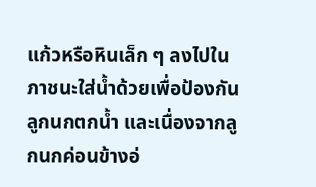แก้วหรือหินเล็ก ๆ ลงไปในภาชนะใส่น้ำด้วยเพื่อป้องกันลูกนกตกน้ำ และเนื่องจากลูกนกค่อนข้างอ่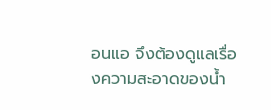อนแอ จึงต้องดูแลเรื่องความสะอาดของน้ำ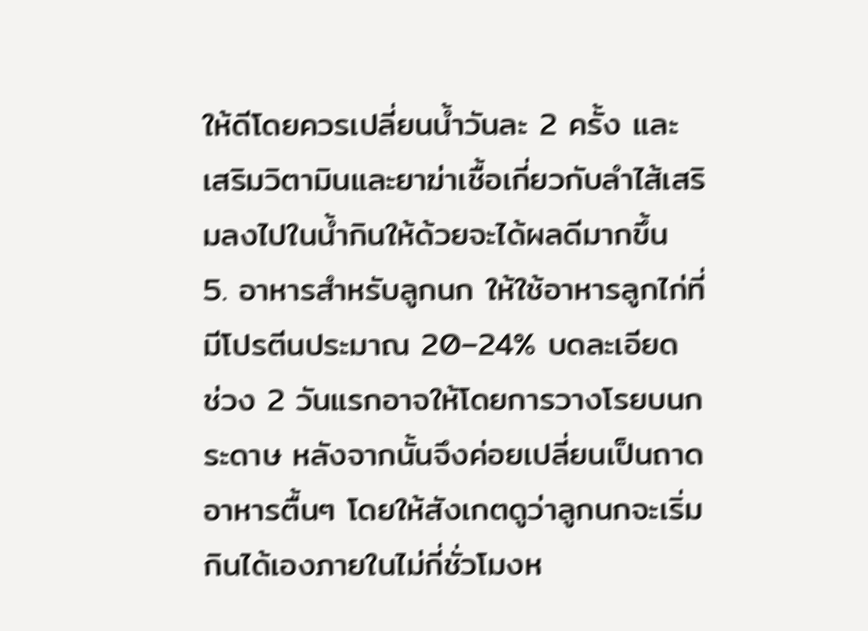ให้ดีโดยควรเปลี่ยนน้ำวันละ 2 ครั้ง และเสริมวิตามินและยาฆ่าเชื้อเกี่ยวกับลำไส้เสริมลงไปในน้ำกินให้ด้วยจะได้ผลดีมากขึ้น
5. อาหารสำหรับลูกนก ให้ใช้อาหารลูกไก่ที่มีโปรตีนประมาณ 20–24% บดละเอียด ช่วง 2 วันแรกอาจให้โดยการวางโรยบนกระดาษ หลังจากนั้นจึงค่อยเปลี่ยนเป็นถาดอาหารตื้นๆ โดยให้สังเกตดูว่าลูกนกจะเริ่มกินได้เองภายในไม่กี่ชั่วโมงห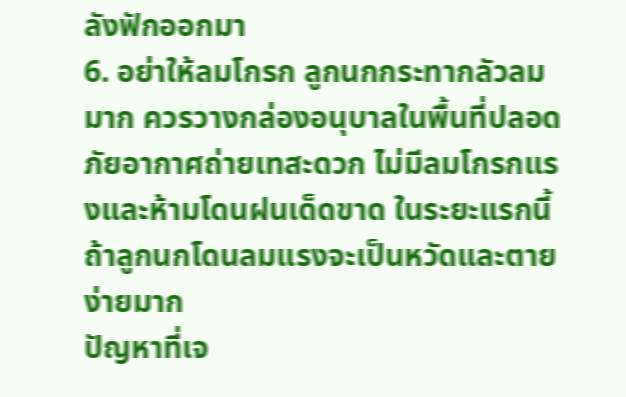ลังฟักออกมา
6. อย่าให้ลมโกรก ลูกนกกระทากลัวลมมาก ควรวางกล่องอนุบาลในพื้นที่ปลอดภัยอากาศถ่ายเทสะดวก ไม่มีลมโกรกแรงและห้ามโดนฝนเด็ดขาด ในระยะแรกนี้ถ้าลูกนกโดนลมแรงจะเป็นหวัดและตายง่ายมาก
ปัญหาที่เจ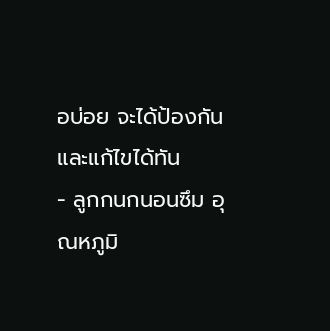อบ่อย จะได้ป้องกันและแก้ไขได้ทัน
- ลูกกนกนอนซึม อุณหภูมิ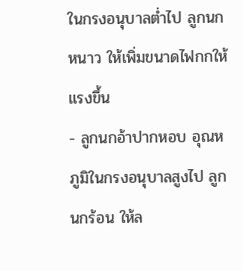ในกรงอนุบาลต่ำไป ลูกนกหนาว ให้เพิ่มขนาดไฟกกให้แรงขึ้น
- ลูกนกอ้าปากหอบ อุณหภูมิในกรงอนุบาลสูงไป ลูกนกร้อน ให้ล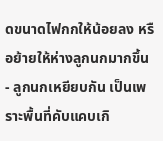ดขนาดไฟกกให้น้อยลง หรือย้ายให้ห่างลูกนกมากขึ้น
- ลูกนกเหยียบกัน เป็นเพราะพื้นที่คับแคบเกิ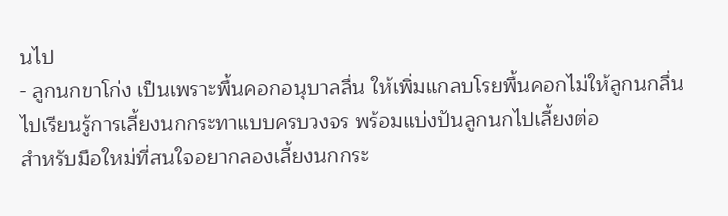นไป
- ลูกนกขาโก่ง เป็นเพราะพื้นคอกอนุบาลลื่น ให้เพิ่มแกลบโรยพื้นคอกไม่ให้ลูกนกลื่น
ไปเรียนรู้การเลี้ยงนกกระทาแบบครบวงจร พร้อมแบ่งปันลูกนกไปเลี้ยงต่อ
สำหรับมือใหม่ที่สนใจอยากลองเลี้ยงนกกระ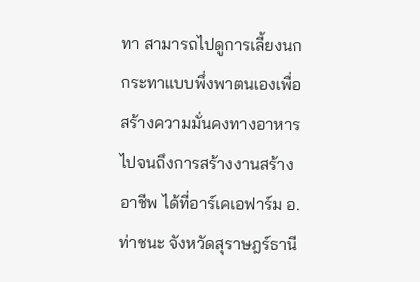ทา สามารถไปดูการเลี้ยงนกกระทาแบบพึ่งพาตนเองเพื่อสร้างความมั่นคงทางอาหารไปจนถึงการสร้างงานสร้างอาชีพ ได้ที่อาร์เคเอฟาร์ม อ.ท่าชนะ จังหวัดสุราษฎร์ธานี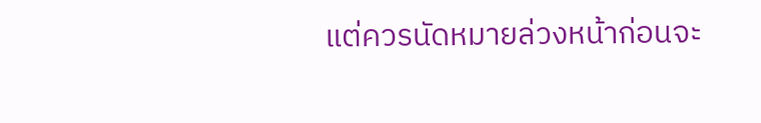แต่ควรนัดหมายล่วงหน้าก่อนจะ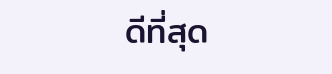ดีที่สุด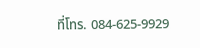ที่โทร. 084-625-9929